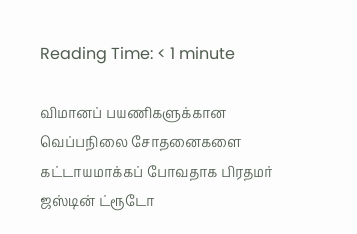Reading Time: < 1 minute

விமானப் பயணிகளுக்கான வெப்பநிலை சோதனைகளை கட்டாயமாக்கப் போவதாக பிரதமர் ஜஸ்டின் ட்ரூடோ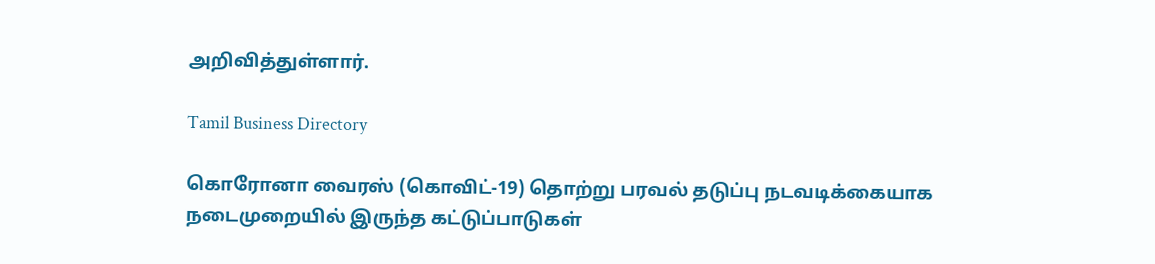அறிவித்துள்ளார்.

Tamil Business Directory

கொரோனா வைரஸ் (கொவிட்-19) தொற்று பரவல் தடுப்பு நடவடிக்கையாக நடைமுறையில் இருந்த கட்டுப்பாடுகள்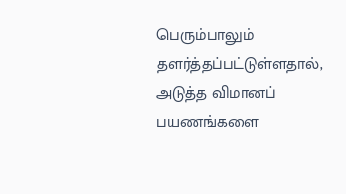பெரும்பாலும் தளர்த்தப்பட்டுள்ளதால், அடுத்த விமானப் பயணங்களை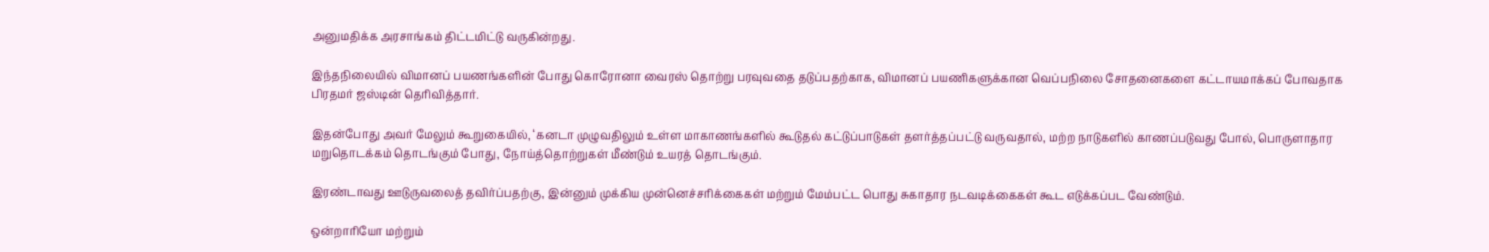அனுமதிக்க அரசாங்கம் திட்டமிட்டு வருகின்றது.

இந்தநிலையில் விமானப் பயணங்களின் போது கொரோனா வைரஸ் தொற்று பரவுவதை தடுப்பதற்காக, விமானப் பயணிகளுக்கான வெப்பநிலை சோதனைகளை கட்டாயமாக்கப் போவதாக பிரதமர் ஜஸ்டின் தெரிவித்தார்.

இதன்போது அவர் மேலும் கூறுகையில், ‘கனடா முழுவதிலும் உள்ள மாகாணங்களில் கூடுதல் கட்டுப்பாடுகள் தளர்த்தப்பட்டு வருவதால், மற்ற நாடுகளில் காணப்படுவது போல், பொருளாதார மறுதொடக்கம் தொடங்கும் போது, நோய்த்தொற்றுகள் மீண்டும் உயரத் தொடங்கும்.

இரண்டாவது ஊடுருவலைத் தவிர்ப்பதற்கு, இன்னும் முக்கிய முன்னெச்சரிக்கைகள் மற்றும் மேம்பட்ட பொது சுகாதார நடவடிக்கைகள் கூட எடுக்கப்பட வேண்டும்.

ஒன்றாரியோ மற்றும்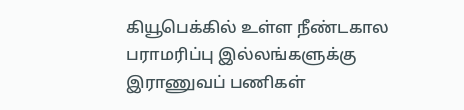கியூபெக்கில் உள்ள நீண்டகால பராமரிப்பு இல்லங்களுக்கு இராணுவப் பணிகள்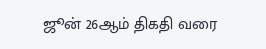ஜூன் 26ஆம் திகதி வரை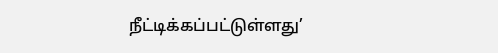நீட்டிக்கப்பட்டுள்ளது’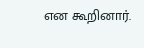என கூறினார்.